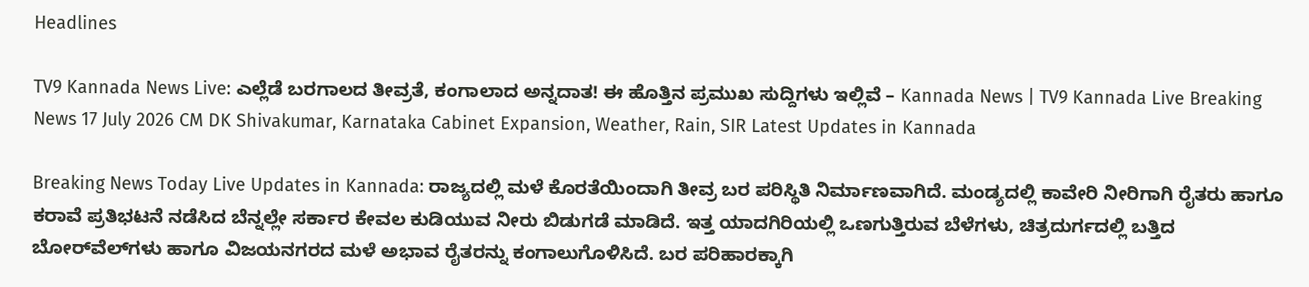Headlines

TV9 Kannada News Live: ಎಲ್ಲೆಡೆ ಬರಗಾಲದ ತೀವ್ರತೆ, ಕಂಗಾಲಾದ ಅನ್ನದಾತ! ಈ ಹೊತ್ತಿನ ಪ್ರಮುಖ ಸುದ್ದಿಗಳು ಇಲ್ಲಿವೆ – Kannada News | TV9 Kannada Live Breaking News 17 July 2026 CM DK Shivakumar, Karnataka Cabinet Expansion, Weather, Rain, SIR Latest Updates in Kannada

Breaking News Today Live Updates in Kannada: ರಾಜ್ಯದಲ್ಲಿ ಮಳೆ ಕೊರತೆಯಿಂದಾಗಿ ತೀವ್ರ ಬರ ಪರಿಸ್ಥಿತಿ ನಿರ್ಮಾಣವಾಗಿದೆ. ಮಂಡ್ಯದಲ್ಲಿ ಕಾವೇರಿ ನೀರಿಗಾಗಿ ರೈತರು ಹಾಗೂ ಕರಾವೆ ಪ್ರತಿಭಟನೆ ನಡೆಸಿದ ಬೆನ್ನಲ್ಲೇ ಸರ್ಕಾರ ಕೇವಲ ಕುಡಿಯುವ ನೀರು ಬಿಡುಗಡೆ ಮಾಡಿದೆ. ಇತ್ತ ಯಾದಗಿರಿಯಲ್ಲಿ ಒಣಗುತ್ತಿರುವ ಬೆಳೆಗಳು, ಚಿತ್ರದುರ್ಗದಲ್ಲಿ ಬತ್ತಿದ ಬೋರ್‌ವೆಲ್‌ಗಳು ಹಾಗೂ ವಿಜಯನಗರದ ಮಳೆ ಅಭಾವ ರೈತರನ್ನು ಕಂಗಾಲುಗೊಳಿಸಿದೆ. ಬರ ಪರಿಹಾರಕ್ಕಾಗಿ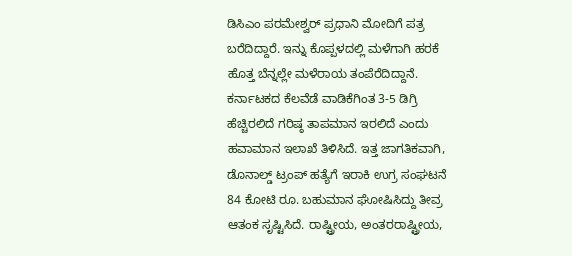ಡಿಸಿಎಂ ಪರಮೇಶ್ವರ್ ಪ್ರಧಾನಿ ಮೋದಿಗೆ ಪತ್ರ ಬರೆದಿದ್ದಾರೆ. ಇನ್ನು ಕೊಪ್ಪಳದಲ್ಲಿ ಮಳೆಗಾಗಿ ಹರಕೆ ಹೊತ್ತ ಬೆನ್ನಲ್ಲೇ ಮಳೆರಾಯ ತಂಪೆರೆದಿದ್ದಾನೆ. ಕರ್ನಾಟಕದ ಕೆಲವೆಡೆ ವಾಡಿಕೆಗಿಂತ 3-5 ಡಿಗ್ರಿ ಹೆಚ್ಚಿರಲಿದೆ ಗರಿಷ್ಠ ತಾಪಮಾನ ಇರಲಿದೆ ಎಂದು ಹವಾಮಾನ ಇಲಾಖೆ ತಿಳಿಸಿದೆ. ಇತ್ತ ಜಾಗತಿಕವಾಗಿ, ಡೊನಾಲ್ಡ್ ಟ್ರಂಪ್ ಹತ್ಯೆಗೆ ಇರಾಕಿ ಉಗ್ರ ಸಂಘಟನೆ 84 ಕೋಟಿ ರೂ. ಬಹುಮಾನ ಘೋಷಿಸಿದ್ದು ತೀವ್ರ ಆತಂಕ ಸೃಷ್ಟಿಸಿದೆ. ರಾಷ್ಟ್ರೀಯ, ಅಂತರರಾಷ್ಟ್ರೀಯ,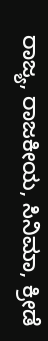ರಾಜ್ಯ, ರಾಜಕೀಯ, ಸಿನಿಮಾ, ಕ್ರೀಡೆ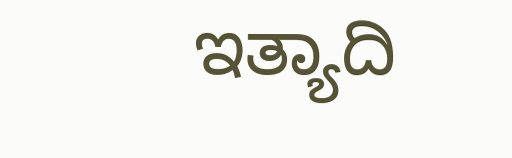ಇತ್ಯಾದಿ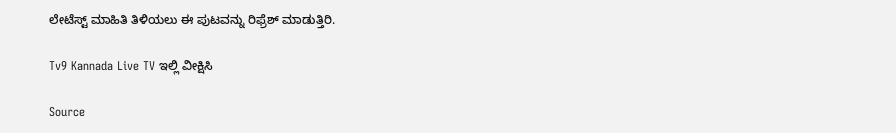ಲೇಟೆಸ್ಟ್ ಮಾಹಿತಿ ತಿಳಿಯಲು ಈ ಪುಟವನ್ನು ರಿಫ್ರೆಶ್ ಮಾಡುತ್ತಿರಿ.

Tv9 Kannada Live TV ಇಲ್ಲಿ ವೀಕ್ಷಿಸಿ

Source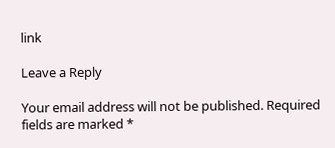link

Leave a Reply

Your email address will not be published. Required fields are marked *